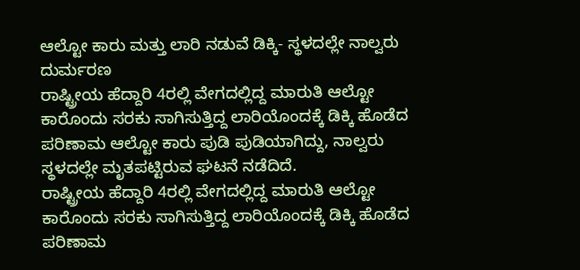ಆಲ್ಟೋ ಕಾರು ಮತ್ತು ಲಾರಿ ನಡುವೆ ಡಿಕ್ಕಿ- ಸ್ಥಳದಲ್ಲೇ ನಾಲ್ವರು ದುರ್ಮರಣ
ರಾಷ್ಟ್ರೀಯ ಹೆದ್ದಾರಿ 4ರಲ್ಲಿ ವೇಗದಲ್ಲಿದ್ದ ಮಾರುತಿ ಆಲ್ಟೋ ಕಾರೊಂದು ಸರಕು ಸಾಗಿಸುತ್ತಿದ್ದ ಲಾರಿಯೊಂದಕ್ಕೆ ಡಿಕ್ಕಿ ಹೊಡೆದ ಪರಿಣಾಮ ಆಲ್ಟೋ ಕಾರು ಪುಡಿ ಪುಡಿಯಾಗಿದ್ದು, ನಾಲ್ವರು ಸ್ಥಳದಲ್ಲೇ ಮೃತಪಟ್ಟಿರುವ ಘಟನೆ ನಡೆದಿದೆ.
ರಾಷ್ಟ್ರೀಯ ಹೆದ್ದಾರಿ 4ರಲ್ಲಿ ವೇಗದಲ್ಲಿದ್ದ ಮಾರುತಿ ಆಲ್ಟೋ ಕಾರೊಂದು ಸರಕು ಸಾಗಿಸುತ್ತಿದ್ದ ಲಾರಿಯೊಂದಕ್ಕೆ ಡಿಕ್ಕಿ ಹೊಡೆದ ಪರಿಣಾಮ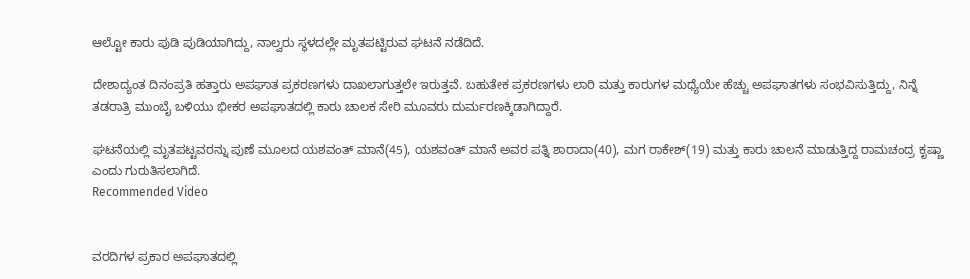ಆಲ್ಟೋ ಕಾರು ಪುಡಿ ಪುಡಿಯಾಗಿದ್ದು, ನಾಲ್ವರು ಸ್ಥಳದಲ್ಲೇ ಮೃತಪಟ್ಟಿರುವ ಘಟನೆ ನಡೆದಿದೆ.

ದೇಶಾದ್ಯಂತ ದಿನಂಪ್ರತಿ ಹತ್ತಾರು ಅಪಘಾತ ಪ್ರಕರಣಗಳು ದಾಖಲಾಗುತ್ತಲೇ ಇರುತ್ತವೆ. ಬಹುತೇಕ ಪ್ರಕರಣಗಳು ಲಾರಿ ಮತ್ತು ಕಾರುಗಳ ಮಧ್ಯೆಯೇ ಹೆಚ್ಚು ಅಪಘಾತಗಳು ಸಂಭವಿಸುತ್ತಿದ್ದು, ನಿನ್ನೆ ತಡರಾತ್ರಿ ಮುಂಬೈ ಬಳಿಯು ಭೀಕರ ಅಪಘಾತದಲ್ಲಿ ಕಾರು ಚಾಲಕ ಸೇರಿ ಮೂವರು ದುರ್ಮರಣಕ್ಕಿಡಾಗಿದ್ದಾರೆ.

ಘಟನೆಯಲ್ಲಿ ಮೃತಪಟ್ಟವರನ್ನು ಪುಣೆ ಮೂಲದ ಯಶವಂತ್ ಮಾನೆ(45), ಯಶವಂತ್ ಮಾನೆ ಅವರ ಪತ್ನಿ ಶಾರಾದಾ(40), ಮಗ ರಾಕೇಶ್(19) ಮತ್ತು ಕಾರು ಚಾಲನೆ ಮಾಡುತ್ತಿದ್ದ ರಾಮಚಂದ್ರ ಕೃಷ್ಣಾ ಎಂದು ಗುರುತಿಸಲಾಗಿದೆ.
Recommended Video


ವರದಿಗಳ ಪ್ರಕಾರ ಅಪಘಾತದಲ್ಲಿ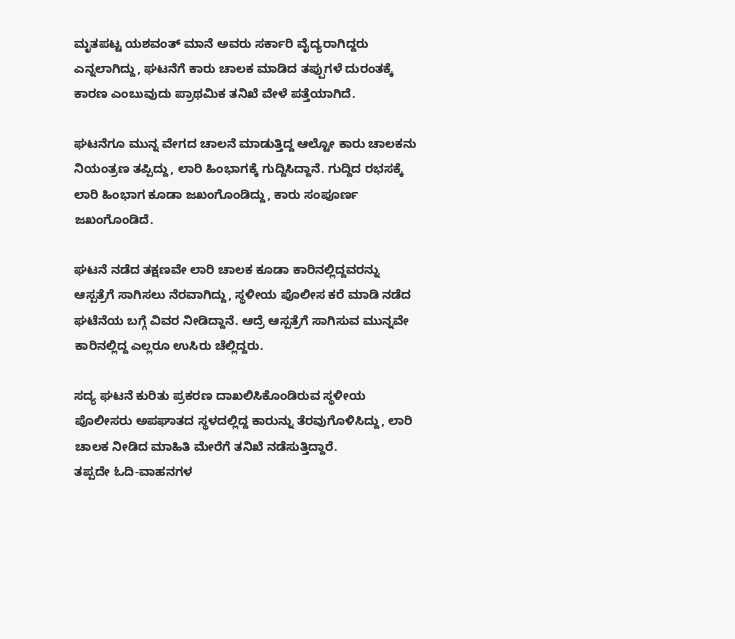ಮೃತಪಟ್ಟ ಯಶವಂತ್ ಮಾನೆ ಅವರು ಸರ್ಕಾರಿ ವೈದ್ಯರಾಗಿದ್ದರು ಎನ್ನಲಾಗಿದ್ದು, ಘಟನೆಗೆ ಕಾರು ಚಾಲಕ ಮಾಡಿದ ತಪ್ಪುಗಳೆ ದುರಂತಕ್ಕೆ ಕಾರಣ ಎಂಬುವುದು ಪ್ರಾಥಮಿಕ ತನಿಖೆ ವೇಳೆ ಪತ್ತೆಯಾಗಿದೆ.

ಘಟನೆಗೂ ಮುನ್ನ ವೇಗದ ಚಾಲನೆ ಮಾಡುತ್ತಿದ್ದ ಆಲ್ಟೋ ಕಾರು ಚಾಲಕನು ನಿಯಂತ್ರಣ ತಪ್ಪಿದ್ದು, ಲಾರಿ ಹಿಂಭಾಗಕ್ಕೆ ಗುದ್ದಿಸಿದ್ದಾನೆ. ಗುದ್ದಿದ ರಭಸಕ್ಕೆ ಲಾರಿ ಹಿಂಭಾಗ ಕೂಡಾ ಜಖಂಗೊಂಡಿದ್ದು, ಕಾರು ಸಂಪೂರ್ಣ ಜಖಂಗೊಂಡಿದೆ.

ಘಟನೆ ನಡೆದ ತಕ್ಷಣವೇ ಲಾರಿ ಚಾಲಕ ಕೂಡಾ ಕಾರಿನಲ್ಲಿದ್ದವರನ್ನು ಆಸ್ಪತ್ರೆಗೆ ಸಾಗಿಸಲು ನೆರವಾಗಿದ್ದು, ಸ್ಥಳೀಯ ಪೊಲೀಸ ಕರೆ ಮಾಡಿ ನಡೆದ ಘಟೆನೆಯ ಬಗ್ಗೆ ವಿವರ ನೀಡಿದ್ದಾನೆ. ಆದ್ರೆ ಆಸ್ಪತ್ರೆಗೆ ಸಾಗಿಸುವ ಮುನ್ನವೇ ಕಾರಿನಲ್ಲಿದ್ದ ಎಲ್ಲರೂ ಉಸಿರು ಚೆಲ್ಲಿದ್ದರು.

ಸದ್ಯ ಘಟನೆ ಕುರಿತು ಪ್ರಕರಣ ದಾಖಲಿಸಿಕೊಂಡಿರುವ ಸ್ಥಳೀಯ ಪೊಲೀಸರು ಅಪಘಾತದ ಸ್ಥಳದಲ್ಲಿದ್ದ ಕಾರುನ್ನು ತೆರವುಗೊಳಿಸಿದ್ದು, ಲಾರಿ ಚಾಲಕ ನೀಡಿದ ಮಾಹಿತಿ ಮೇರೆಗೆ ತನಿಖೆ ನಡೆಸುತ್ತಿದ್ದಾರೆ.
ತಪ್ಪದೇ ಓದಿ-ವಾಹನಗಳ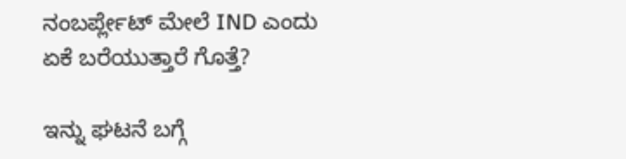ನಂಬರ್ಪ್ಲೇಟ್ ಮೇಲೆ IND ಎಂದು ಏಕೆ ಬರೆಯುತ್ತಾರೆ ಗೊತ್ತೆ?

ಇನ್ನು ಘಟನೆ ಬಗ್ಗೆ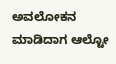ಅವಲೋಕನ ಮಾಡಿದಾಗ ಆಲ್ಟೋ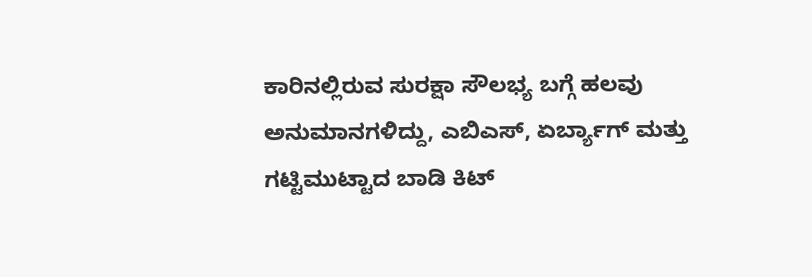ಕಾರಿನಲ್ಲಿರುವ ಸುರಕ್ಷಾ ಸೌಲಭ್ಯ ಬಗ್ಗೆ ಹಲವು ಅನುಮಾನಗಳಿದ್ದು, ಎಬಿಎಸ್, ಏರ್ಬ್ಯಾಗ್ ಮತ್ತು ಗಟ್ಟಿಮುಟ್ಟಾದ ಬಾಡಿ ಕಿಟ್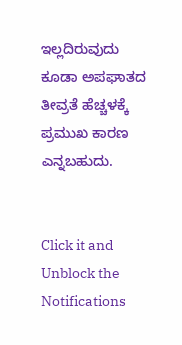ಇಲ್ಲದಿರುವುದು ಕೂಡಾ ಅಪಘಾತದ ತೀವ್ರತೆ ಹೆಚ್ಚಳಕ್ಕೆ ಪ್ರಮುಖ ಕಾರಣ ಎನ್ನಬಹುದು.


Click it and Unblock the Notifications